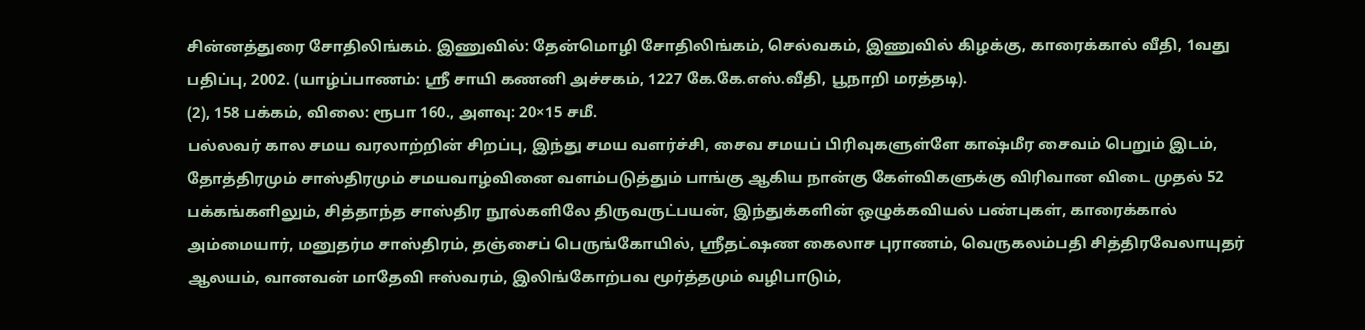சின்னத்துரை சோதிலிங்கம். இணுவில்: தேன்மொழி சோதிலிங்கம், செல்வகம், இணுவில் கிழக்கு, காரைக்கால் வீதி, 1வது பதிப்பு, 2002. (யாழ்ப்பாணம்: ஸ்ரீ சாயி கணனி அச்சகம், 1227 கே.கே.எஸ்.வீதி, பூநாறி மரத்தடி).
(2), 158 பக்கம், விலை: ரூபா 160., அளவு: 20×15 சமீ.
பல்லவர் கால சமய வரலாற்றின் சிறப்பு, இந்து சமய வளர்ச்சி, சைவ சமயப் பிரிவுகளுள்ளே காஷ்மீர சைவம் பெறும் இடம், தோத்திரமும் சாஸ்திரமும் சமயவாழ்வினை வளம்படுத்தும் பாங்கு ஆகிய நான்கு கேள்விகளுக்கு விரிவான விடை முதல் 52 பக்கங்களிலும், சித்தாந்த சாஸ்திர நூல்களிலே திருவருட்பயன், இந்துக்களின் ஒழுக்கவியல் பண்புகள், காரைக்கால் அம்மையார், மனுதர்ம சாஸ்திரம், தஞ்சைப் பெருங்கோயில், ஸ்ரீதட்ஷண கைலாச புராணம், வெருகலம்பதி சித்திரவேலாயுதர் ஆலயம், வானவன் மாதேவி ஈஸ்வரம், இலிங்கோற்பவ மூர்த்தமும் வழிபாடும்,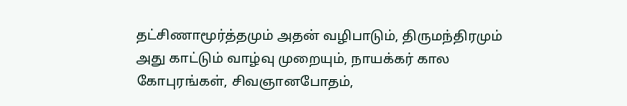தட்சிணாமூர்த்தமும் அதன் வழிபாடும், திருமந்திரமும் அது காட்டும் வாழ்வு முறையும், நாயக்கர் கால கோபுரங்கள், சிவஞானபோதம்,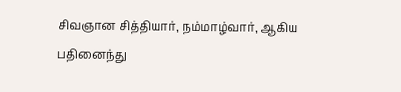சிவஞான சித்தியார், நம்மாழ்வார், ஆகிய பதினைந்து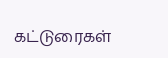கட்டுரைகள்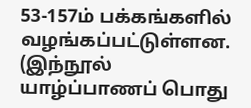53-157ம் பக்கங்களில் வழங்கப்பட்டுள்ளன. (இந்நூல் யாழ்ப்பாணப் பொது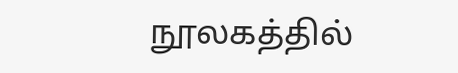நூலகத்தில்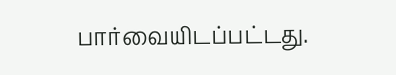பார்வையிடப்பட்டது.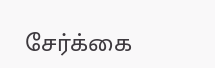சேர்க்கை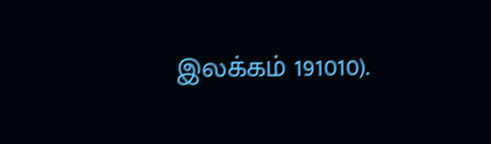இலக்கம் 191010).